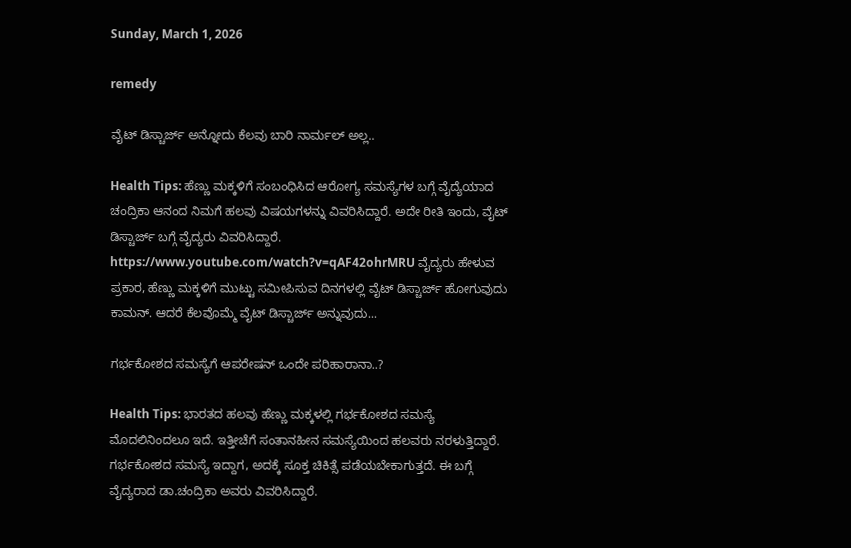Sunday, March 1, 2026

remedy

ವೈಟ್ ಡಿಸ್ಚಾರ್ಜ್ ಅನ್ನೋದು ಕೆಲವು ಬಾರಿ ನಾರ್ಮಲ್ ಅಲ್ಲ..

Health Tips: ಹೆಣ್ಣು ಮಕ್ಕಳಿಗೆ ಸಂಬಂಧಿಸಿದ ಆರೋಗ್ಯ ಸಮಸ್ಯೆಗಳ ಬಗ್ಗೆ ವೈದ್ಯೆಯಾದ ಚಂದ್ರಿಕಾ ಆನಂದ ನಿಮಗೆ ಹಲವು ವಿಷಯಗಳನ್ನು ವಿವರಿಸಿದ್ದಾರೆ. ಅದೇ ರೀತಿ ಇಂದು, ವೈಟ್ ಡಿಸ್ಚಾರ್ಜ್ ಬಗ್ಗೆ ವೈದ್ಯರು ವಿವರಿಸಿದ್ದಾರೆ. https://www.youtube.com/watch?v=qAF42ohrMRU ವೈದ್ಯರು ಹೇಳುವ ಪ್ರಕಾರ, ಹೆಣ್ಣು ಮಕ್ಕಳಿಗೆ ಮುಟ್ಟು ಸಮೀಪಿಸುವ ದಿನಗಳಲ್ಲಿ ವೈಟ್ ಡಿಸ್ಚಾರ್ಜ್ ಹೋಗುವುದು ಕಾಮನ್. ಆದರೆ ಕೆಲವೊಮ್ಮೆ ವೈಟ್ ಡಿಸ್ಚಾರ್ಜ್ ಅನ್ನುವುದು...

ಗರ್ಭಕೋಶದ ಸಮಸ್ಯೆಗೆ ಆಪರೇಷನ್ ಒಂದೇ ಪರಿಹಾರಾನಾ..?

Health Tips: ಭಾರತದ ಹಲವು ಹೆಣ್ಣು ಮಕ್ಕಳಲ್ಲಿ ಗರ್ಭಕೋಶದ ಸಮಸ್ಯೆ ಮೊದಲಿನಿಂದಲೂ ಇದೆ. ಇತ್ತೀಚೆಗೆ ಸಂತಾನಹೀನ ಸಮಸ್ಯೆಯಿಂದ ಹಲವರು ನರಳುತ್ತಿದ್ದಾರೆ. ಗರ್ಭಕೋಶದ ಸಮಸ್ಯೆ ಇದ್ದಾಗ, ಅದಕ್ಕೆ ಸೂಕ್ತ ಚಿಕಿತ್ಸೆ ಪಡೆಯಬೇಕಾಗುತ್ತದೆ. ಈ ಬಗ್ಗೆ ವೈದ್ಯರಾದ ಡಾ.ಚಂದ್ರಿಕಾ ಅವರು ವಿವರಿಸಿದ್ದಾರೆ.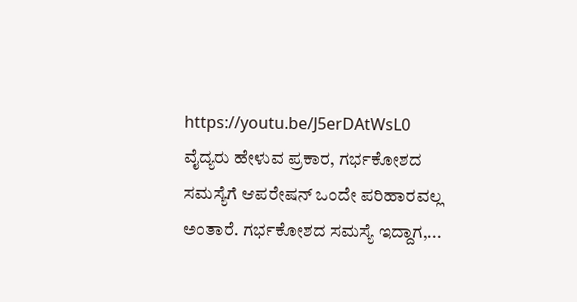https://youtu.be/J5erDAtWsL0 ವೈದ್ಯರು ಹೇಳುವ ಪ್ರಕಾರ, ಗರ್ಭಕೋಶದ ಸಮಸ್ಯೆಗೆ ಆಪರೇಷನ್ ಒಂದೇ ಪರಿಹಾರವಲ್ಲ ಅಂತಾರೆ. ಗರ್ಭಕೋಶದ ಸಮಸ್ಯೆ ಇದ್ದಾಗ,...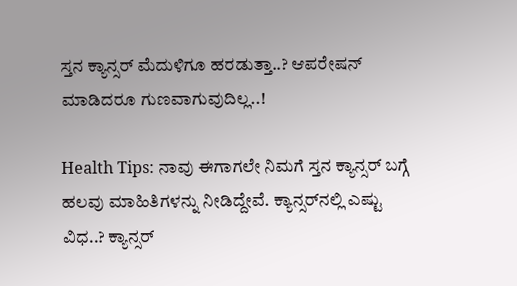ಸ್ತನ ಕ್ಯಾನ್ಸರ್ ಮೆದುಳಿಗೂ ಹರಡುತ್ತಾ..? ಆಪರೇಷನ್ ಮಾಡಿದರೂ ಗುಣವಾಗುವುದಿಲ್ಲ..!

Health Tips: ನಾವು ಈಗಾಗಲೇ ನಿಮಗೆ ಸ್ತನ ಕ್ಯಾನ್ಸರ್ ಬಗ್ಗೆ ಹಲವು ಮಾಹಿತಿಗಳನ್ನು ನೀಡಿದ್ದೇವೆ. ಕ್ಯಾನ್ಸರ್‌ನಲ್ಲಿ ಎಷ್ಟು ವಿಧ..? ಕ್ಯಾನ್ಸರ್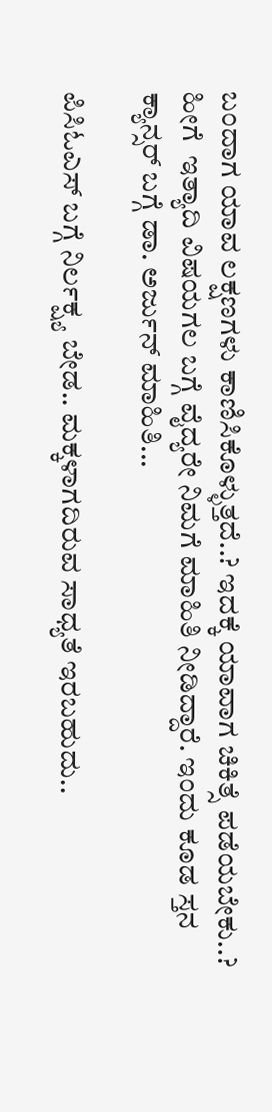ಬಂದಾಗ ಯಾವ ಲಕ್ಷಣಗಳು ಕಾಣಿಸಿಕೊಳ್ಳುತ್ತದೆ..? ಇದಕ್ಕೆ ಯಾವಾಗ ಚಿಕಿತ್ಸೆ ಪಡೆಯಬೇಕು..? ಹೀಗೆ  ಇತ್ಯಾದಿ ವಿಷಯಗಲ ಬಗ್ಗೆ ವೈದ್ಯರೇ ನಿಮಗೆ ಮಾಹಿತಿ ನೀಡಿದ್ದಾರೆ. ಇಂದು ಕೂಡ ಸ್ತನ ಕ್ಯಾನ್ಸರ್ ಬಗ್ಗೆ ಡಾ. ಅರ್ಜುನ್ ಮಾಹಿತಿ...

ಪಿಸಿಓಎಸ್ ಬಗ್ಗೆ ನಿರ್ಲಕ್ಷ್ಯ ಬೇಡ.. ಮಕ್ಕಳಾಗದಿರುವ ಸಾಧ್ಯತೆ ಇರಬಹುದು..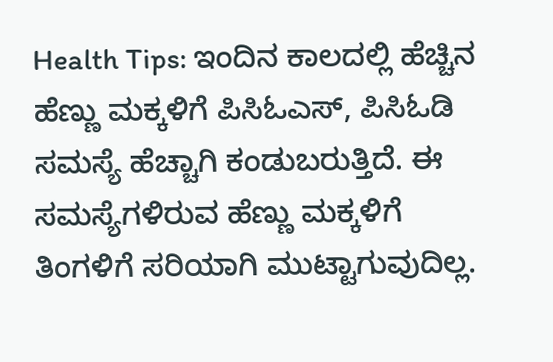Health Tips: ಇಂದಿನ ಕಾಲದಲ್ಲಿ ಹೆಚ್ಚಿನ ಹೆಣ್ಣು ಮಕ್ಕಳಿಗೆ ಪಿಸಿಓಎಸ್, ಪಿಸಿಓಡಿ ಸಮಸ್ಯೆ ಹೆಚ್ಚಾಗಿ ಕಂಡುಬರುತ್ತಿದೆ. ಈ ಸಮಸ್ಯೆಗಳಿರುವ ಹೆಣ್ಣು ಮಕ್ಕಳಿಗೆ ತಿಂಗಳಿಗೆ ಸರಿಯಾಗಿ ಮುಟ್ಟಾಗುವುದಿಲ್ಲ.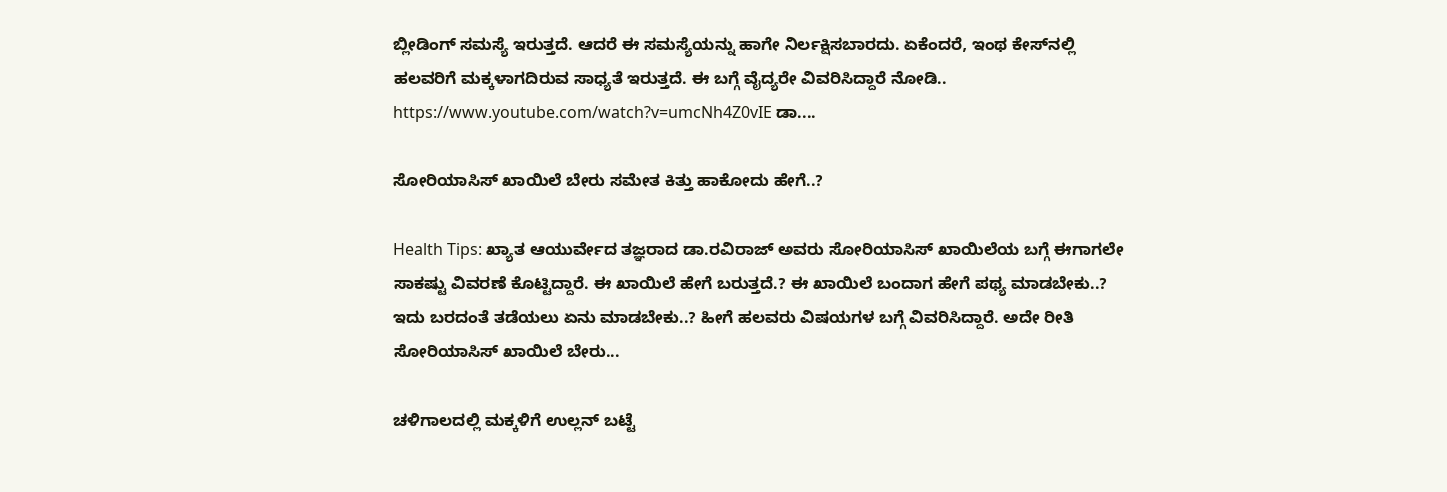ಬ್ಲೀಡಿಂಗ್ ಸಮಸ್ಯೆ ಇರುತ್ತದೆ. ಆದರೆ ಈ ಸಮಸ್ಯೆಯನ್ನು ಹಾಗೇ ನಿರ್ಲಕ್ಷಿಸಬಾರದು. ಏಕೆಂದರೆ, ಇಂಥ ಕೇಸ್‌ನಲ್ಲಿ ಹಲವರಿಗೆ ಮಕ್ಕಳಾಗದಿರುವ ಸಾಧ್ಯತೆ ಇರುತ್ತದೆ. ಈ ಬಗ್ಗೆ ವೈದ್ಯರೇ ವಿವರಿಸಿದ್ದಾರೆ ನೋಡಿ.. https://www.youtube.com/watch?v=umcNh4Z0vIE ಡಾ....

ಸೋರಿಯಾಸಿಸ್ ಖಾಯಿಲೆ ಬೇರು ಸಮೇತ ಕಿತ್ತು ಹಾಕೋದು ಹೇಗೆ..?

Health Tips: ಖ್ಯಾತ ಆಯುರ್ವೇದ ತಜ್ಞರಾದ ಡಾ.ರವಿರಾಜ್ ಅವರು ಸೋರಿಯಾಸಿಸ್ ಖಾಯಿಲೆಯ ಬಗ್ಗೆ ಈಗಾಗಲೇ ಸಾಕಷ್ಟು ವಿವರಣೆ ಕೊಟ್ಟಿದ್ದಾರೆ. ಈ ಖಾಯಿಲೆ ಹೇಗೆ ಬರುತ್ತದೆ.? ಈ ಖಾಯಿಲೆ ಬಂದಾಗ ಹೇಗೆ ಪಥ್ಯ ಮಾಡಬೇಕು..? ಇದು ಬರದಂತೆ ತಡೆಯಲು ಏನು ಮಾಡಬೇಕು..? ಹೀಗೆ ಹಲವರು ವಿಷಯಗಳ ಬಗ್ಗೆ ವಿವರಿಸಿದ್ದಾರೆ. ಅದೇ ರೀತಿ ಸೋರಿಯಾಸಿಸ್ ಖಾಯಿಲೆ ಬೇರು...

ಚಳಿಗಾಲದಲ್ಲಿ ಮಕ್ಕಳಿಗೆ ಉಲ್ಲನ್ ಬಟ್ಟೆ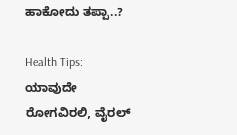ಹಾಕೋದು ತಪ್ಪಾ..?

Health Tips: ಯಾವುದೇ ರೋಗವಿರಲಿ, ವೈರಲ್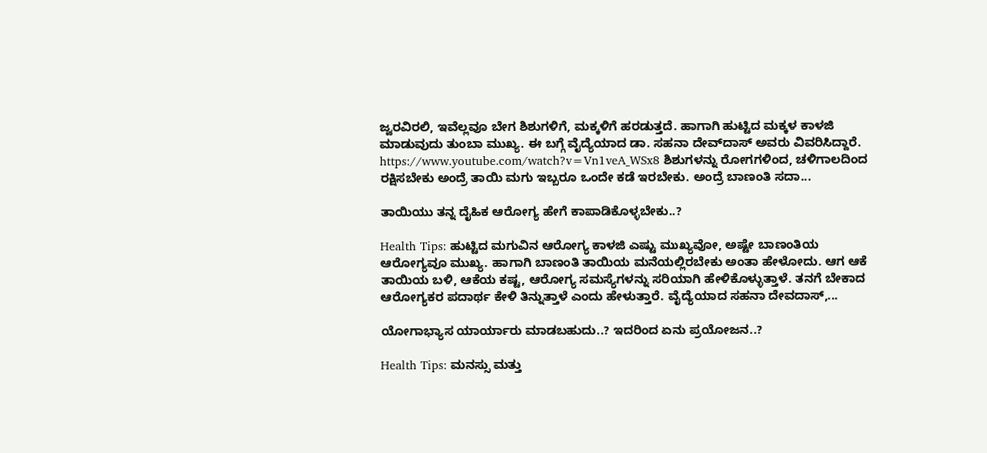ಜ್ವರವಿರಲಿ, ಇವೆಲ್ಲವೂ ಬೇಗ ಶಿಶುಗಳಿಗೆ, ಮಕ್ಕಳಿಗೆ ಹರಡುತ್ತದೆ. ಹಾಗಾಗಿ ಹುಟ್ಟಿದ ಮಕ್ಕಳ ಕಾಳಜಿ ಮಾಡುವುದು ತುಂಬಾ ಮುಖ್ಯ. ಈ ಬಗ್ಗೆ ವೈದ್ಯೆಯಾದ ಡಾ. ಸಹನಾ ದೇವ್‌ದಾಸ್ ಅವರು ವಿವರಿಸಿದ್ದಾರೆ. https://www.youtube.com/watch?v=Vn1veA_WSx8 ಶಿಶುಗಳನ್ನು ರೋಗಗಳಿಂದ, ಚಳಿಗಾಲದಿಂದ ರಕ್ಷಿಸಬೇಕು ಅಂದ್ರೆ ತಾಯಿ ಮಗು ಇಬ್ಬರೂ ಒಂದೇ ಕಡೆ ಇರಬೇಕು. ಅಂದ್ರೆ ಬಾಣಂತಿ ಸದಾ...

ತಾಯಿಯು ತನ್ನ ದೈಹಿಕ ಆರೋಗ್ಯ ಹೇಗೆ ಕಾಪಾಡಿಕೊಳ್ಳಬೇಕು..?

Health Tips: ಹುಟ್ಟಿದ ಮಗುವಿನ ಆರೋಗ್ಯ ಕಾಳಜಿ ಎಷ್ಟು ಮುಖ್ಯವೋ, ಅಷ್ಟೇ ಬಾಣಂತಿಯ ಆರೋಗ್ಯವೂ ಮುಖ್ಯ. ಹಾಗಾಗಿ ಬಾಣಂತಿ ತಾಯಿಯ ಮನೆಯಲ್ಲಿರಬೇಕು ಅಂತಾ ಹೇಳೋದು. ಆಗ ಆಕೆ ತಾಯಿಯ ಬಳಿ, ಆಕೆಯ ಕಷ್ಟ, ಆರೋಗ್ಯ ಸಮಸ್ಯೆಗಳನ್ನು ಸರಿಯಾಗಿ ಹೇಳಿಕೊಳ್ಳುತ್ತಾಳೆ. ತನಗೆ ಬೇಕಾದ ಆರೋಗ್ಯಕರ ಪದಾರ್ಥ ಕೇಳಿ ತಿನ್ನುತ್ತಾಳೆ ಎಂದು ಹೇಳುತ್ತಾರೆ. ವೈದ್ಯೆಯಾದ ಸಹನಾ ದೇವದಾಸ್,...

ಯೋಗಾಭ್ಯಾಸ ಯಾರ್ಯಾರು ಮಾಡಬಹುದು..? ಇದರಿಂದ ಏನು ಪ್ರಯೋಜನ..?

Health Tips: ಮನಸ್ಸು ಮತ್ತು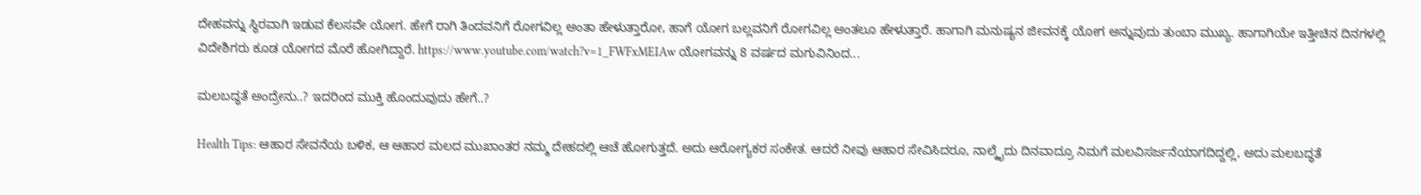ದೇಹವನ್ನು ಸ್ಥಿರವಾಗಿ ಇಡುವ ಕೆಲಸವೇ ಯೋಗ. ಹೇಗೆ ರಾಗಿ ತಿಂದವನಿಗೆ ರೋಗವಿಲ್ಲ ಅಂತಾ ಹೇಳುತ್ತಾರೋ, ಹಾಗೆ ಯೋಗ ಬಲ್ಲವನಿಗೆ ರೋಗವಿಲ್ಲ ಅಂತಲೂ ಹೇಳುತ್ತಾರೆ. ಹಾಗಾಗಿ ಮನುಷ್ಯನ ಜೀವನಕ್ಕೆ ಯೋಗ ಅನ್ನುವುದು ತುಂಬಾ ಮುಖ್ಯ. ಹಾಗಾಗಿಯೇ ಇತ್ತೀಚಿನ ದಿನಗಳಲ್ಲಿ ವಿದೇಶಿಗರು ಕೂಡ ಯೋಗದ ಮೊರೆ ಹೋಗಿದ್ದಾರೆ. https://www.youtube.com/watch?v=1_FWFxMEIAw ಯೋಗವನ್ನು 8 ವರ್ಷದ ಮಗುವಿನಿಂದ...

ಮಲಬದ್ಧತೆ ಅಂದ್ರೇನು..? ಇದರಿಂದ ಮುಕ್ತಿ ಹೊಂದುವುದು ಹೇಗೆ..?

Health Tips: ಆಹಾರ ಸೇವನೆಯ ಬಳಿಕ, ಆ ಆಹಾರ ಮಲದ ಮುಖಾಂತರ ನಮ್ಮ ದೇಹದಲ್ಲಿ ಆಚೆ ಹೋಗುತ್ತದೆ. ಅದು ಆರೋಗ್ಯಕರ ಸಂಕೇತ. ಆದರೆ ನೀವು ಆಹಾರ ಸೇವಿಸಿದರೂ, ನಾಲ್ಕೈದು ದಿನವಾದ್ರೂ ನಿಮಗೆ ಮಲವಿಸರ್ಜನೆಯಾಗದಿದ್ದಲ್ಲಿ, ಅದು ಮಲಬದ್ಧತೆ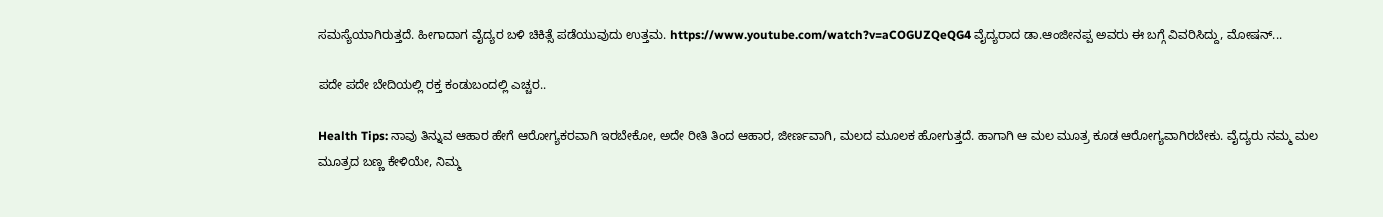ಸಮಸ್ಯೆಯಾಗಿರುತ್ತದೆ. ಹೀಗಾದಾಗ ವೈದ್ಯರ ಬಳಿ ಚಿಕಿತ್ಸೆ ಪಡೆಯುವುದು ಉತ್ತಮ. https://www.youtube.com/watch?v=aCOGUZQeQG4 ವೈದ್ಯರಾದ ಡಾ.ಆಂಜೀನಪ್ಪ ಅವರು ಈ ಬಗ್ಗೆ ವಿವರಿಸಿದ್ದು, ಮೋಷನ್...

ಪದೇ ಪದೇ ಬೇದಿಯಲ್ಲಿ ರಕ್ತ ಕಂಡುಬಂದಲ್ಲಿ ಎಚ್ಚರ..

Health Tips: ನಾವು ತಿನ್ನುವ ಆಹಾರ ಹೇಗೆ ಆರೋಗ್ಯಕರವಾಗಿ ಇರಬೇಕೋ, ಅದೇ ರೀತಿ ತಿಂದ ಆಹಾರ, ಜೀರ್ಣವಾಗಿ, ಮಲದ ಮೂಲಕ ಹೋಗುತ್ತದೆ. ಹಾಗಾಗಿ ಆ ಮಲ ಮೂತ್ರ ಕೂಡ ಆರೋಗ್ಯವಾಗಿರಬೇಕು. ವೈದ್ಯರು ನಮ್ಮ ಮಲ ಮೂತ್ರದ ಬಣ್ಣ ಕೇಳಿಯೇ, ನಿಮ್ಮ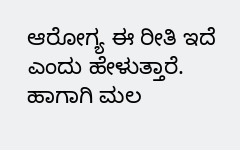ಆರೋಗ್ಯ ಈ ರೀತಿ ಇದೆ ಎಂದು ಹೇಳುತ್ತಾರೆ. ಹಾಗಾಗಿ ಮಲ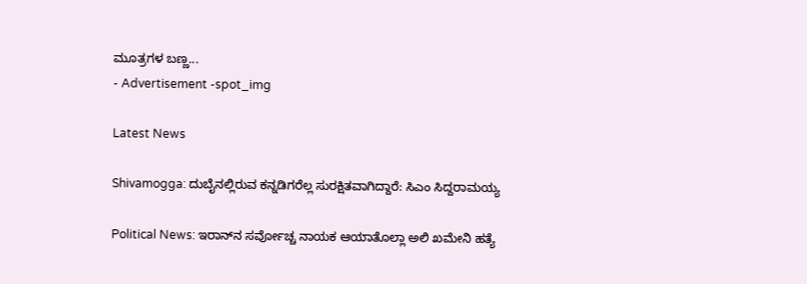ಮೂತ್ರಗಳ ಬಣ್ಣ...
- Advertisement -spot_img

Latest News

Shivamogga: ದುಬೈನಲ್ಲಿರುವ ಕನ್ನಡಿಗರೆಲ್ಲ ಸುರಕ್ಷಿತವಾಗಿದ್ದಾರೆ: ಸಿಎಂ ಸಿದ್ದರಾಮಯ್ಯ

Political News: ಇರಾನ್‌ನ ಸರ್ವೋಚ್ಚ ನಾಯಕ ಆಯಾತೊಲ್ಲಾ ಅಲಿ ಖಮೇನಿ ಹತ್ಯೆ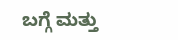ಬಗ್ಗೆ ಮತ್ತು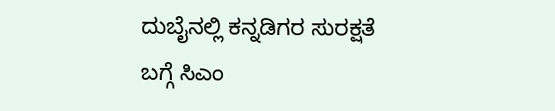ದುಬೈನಲ್ಲಿ ಕನ್ನಡಿಗರ ಸುರಕ್ಷತೆ ಬಗ್ಗೆ ಸಿಎಂ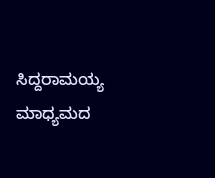ಸಿದ್ದರಾಮಯ್ಯ ಮಾಧ್ಯಮದ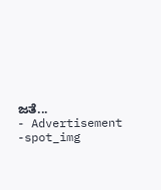ಜತೆ...
- Advertisement -spot_img